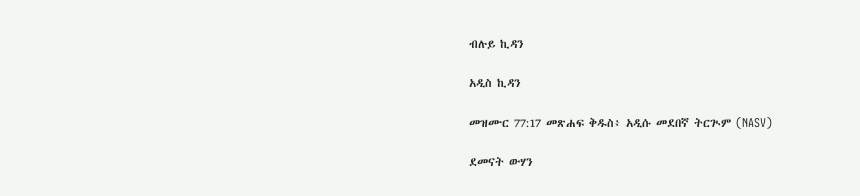ብሉይ ኪዳን

አዲስ ኪዳን

መዝሙር 77:17 መጽሐፍ ቅዱስ፥ አዲሱ መደበኛ ትርጒም (NASV)

ደመናት ውሃን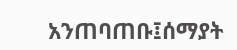አንጠባጠቡ፤ሰማያት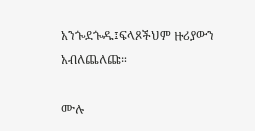አንጐደጐዱ፤ፍላጾችህም ዙሪያውን አብለጨለጩ።

ሙሉ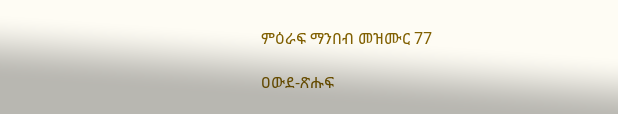ምዕራፍ ማንበብ መዝሙር 77

ዐውደ-ጽሑፍ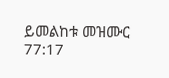ይመልከቱ መዝሙር 77:17